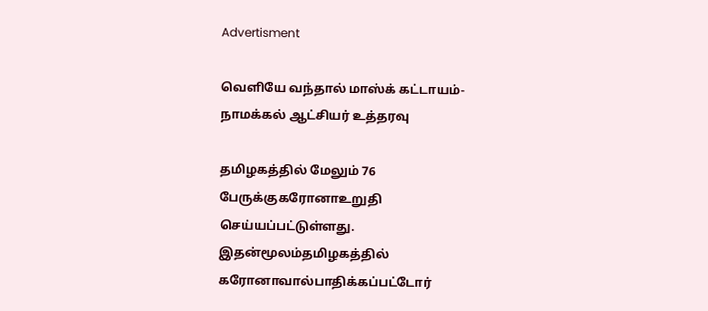Advertisment

வெளியே வந்தால் மாஸ்க் கட்டாயம்- நாமக்கல் ஆட்சியர் உத்தரவு

தமிழகத்தில் மேலும் 76 பேருக்குகரோனாஉறுதி செய்யப்பட்டுள்ளது. இதன்மூலம்தமிழகத்தில் கரோனாவால்பாதிக்கப்பட்டோர்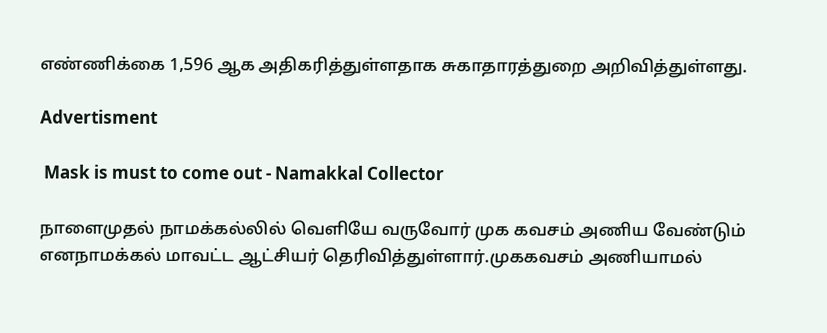எண்ணிக்கை 1,596 ஆக அதிகரித்துள்ளதாக சுகாதாரத்துறை அறிவித்துள்ளது.

Advertisment

 Mask is must to come out - Namakkal Collector

நாளைமுதல் நாமக்கல்லில் வெளியே வருவோர் முக கவசம் அணிய வேண்டும் எனநாமக்கல் மாவட்ட ஆட்சியர் தெரிவித்துள்ளார்.முககவசம் அணியாமல்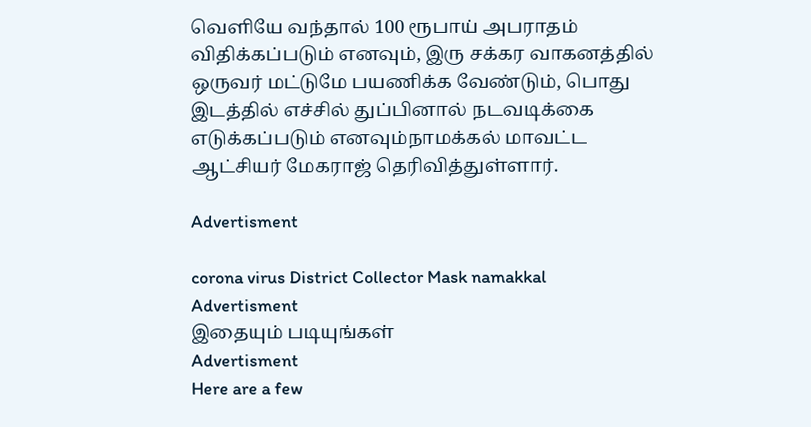வெளியே வந்தால் 100 ரூபாய் அபராதம் விதிக்கப்படும் எனவும், இரு சக்கர வாகனத்தில் ஒருவர் மட்டுமே பயணிக்க வேண்டும், பொது இடத்தில் எச்சில் துப்பினால் நடவடிக்கை எடுக்கப்படும் எனவும்நாமக்கல் மாவட்ட ஆட்சியர் மேகராஜ் தெரிவித்துள்ளார்.

Advertisment

corona virus District Collector Mask namakkal
Advertisment
இதையும் படியுங்கள்
Advertisment
Here are a few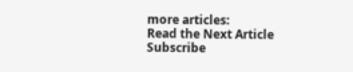more articles:
Read the Next Article
Subscribe